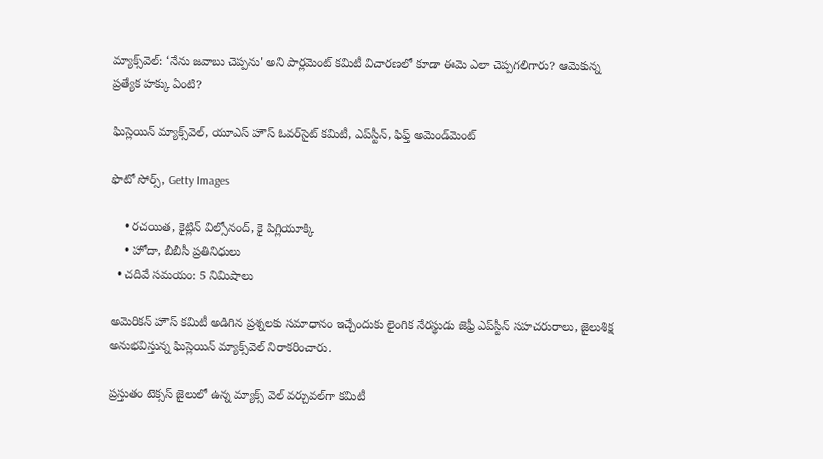మ్యాక్స్‌వెల్: ‘నేను జవాబు చెప్పను' అని పార్లమెంట్ కమిటీ విచారణలో కూడా ఈమె ఎలా చెప్పగలిగారు? ఆమెకున్న ప్రత్యేక హక్కు ఏంటి?

ఘిస్లెయిన్ మ్యాక్స్‌వెల్, యూఎస్ హౌస్ ఓవర్‌సైట్ కమిటీ, ఎప్‌స్టీన్, ఫిఫ్త్ అమెండ్‌మెంట్

ఫొటో సోర్స్, Getty Images

    • రచయిత, కైట్లిన్ విల్సోనంద్, కై పిగ్లియూక్కి
    • హోదా, బీబీసీ ప్రతినిధులు
  • చదివే సమయం: 5 నిమిషాలు

అమెరికన్ హౌస్ కమిటీ అడిగిన ప్రశ్నలకు సమాధానం ఇచ్చేందుకు లైంగిక నేరస్థుడు జెఫ్రీ ఎప్‌స్టీన్ సహచరురాలు, జైలుశిక్ష అనుభవిస్తున్న ఘిస్లెయిన్ మ్యాక్స్‌వెల్ నిరాకరించారు.

ప్రస్తుతం టెక్సస్ జైలులో ఉన్న మ్యాక్స్ వెల్ వర్చువల్‌గా కమిటీ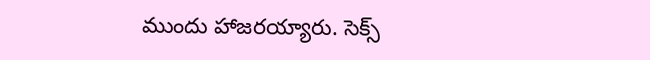ముందు హాజరయ్యారు. సెక్స్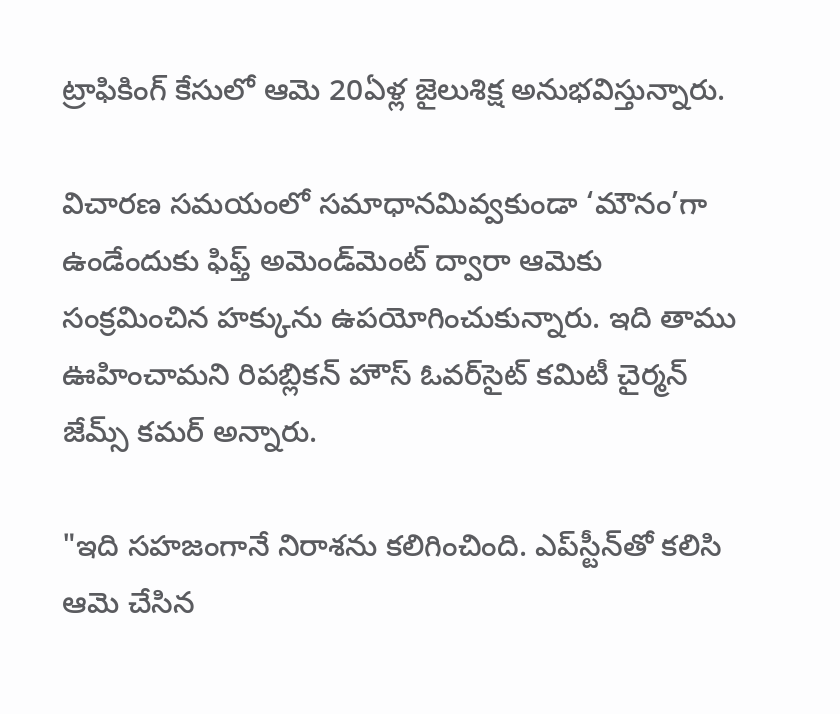ట్రాఫికింగ్ కేసులో ఆమె 20ఏళ్ల జైలుశిక్ష అనుభవిస్తున్నారు.

విచారణ సమయంలో సమాధానమివ్వకుండా ‘మౌనం’గా ఉండేందుకు ఫిఫ్త్ అమెండ్‌మెంట్ ద్వారా ఆమెకు సంక్రమించిన హక్కును ఉపయోగించుకున్నారు. ఇది తాము ఊహించామని రిపబ్లికన్ హౌస్ ఓవర్‌సైట్ కమిటీ చైర్మన్ జేమ్స్ కమర్ అన్నారు.

"ఇది సహజంగానే నిరాశను కలిగించింది. ఎప్‌స్టీన్‌తో కలిసి ఆమె చేసిన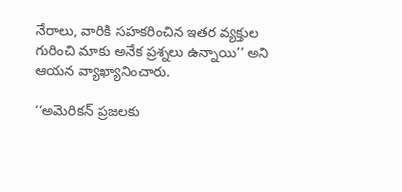నేరాలు, వారికి సహకరించిన ఇతర వ్యక్తుల గురించి మాకు అనేక ప్రశ్నలు ఉన్నాయి’’ అని ఆయన వ్యాఖ్యానించారు.

‘‘అమెరికన్ ప్రజలకు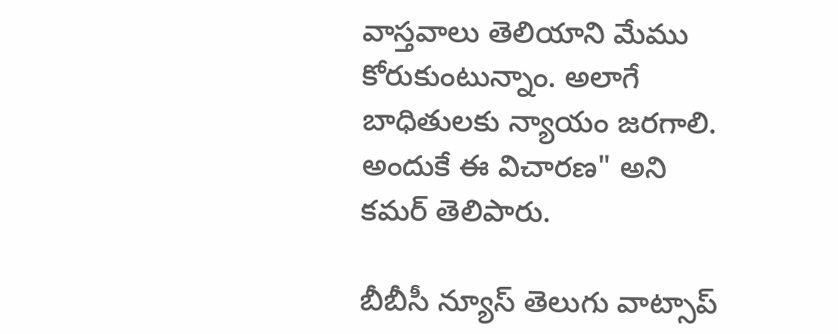వాస్తవాలు తెలియాని మేము కోరుకుంటున్నాం. అలాగే బాధితులకు న్యాయం జరగాలి. అందుకే ఈ విచారణ" అని కమర్ తెలిపారు.

బీబీసీ న్యూస్ తెలుగు వాట్సాప్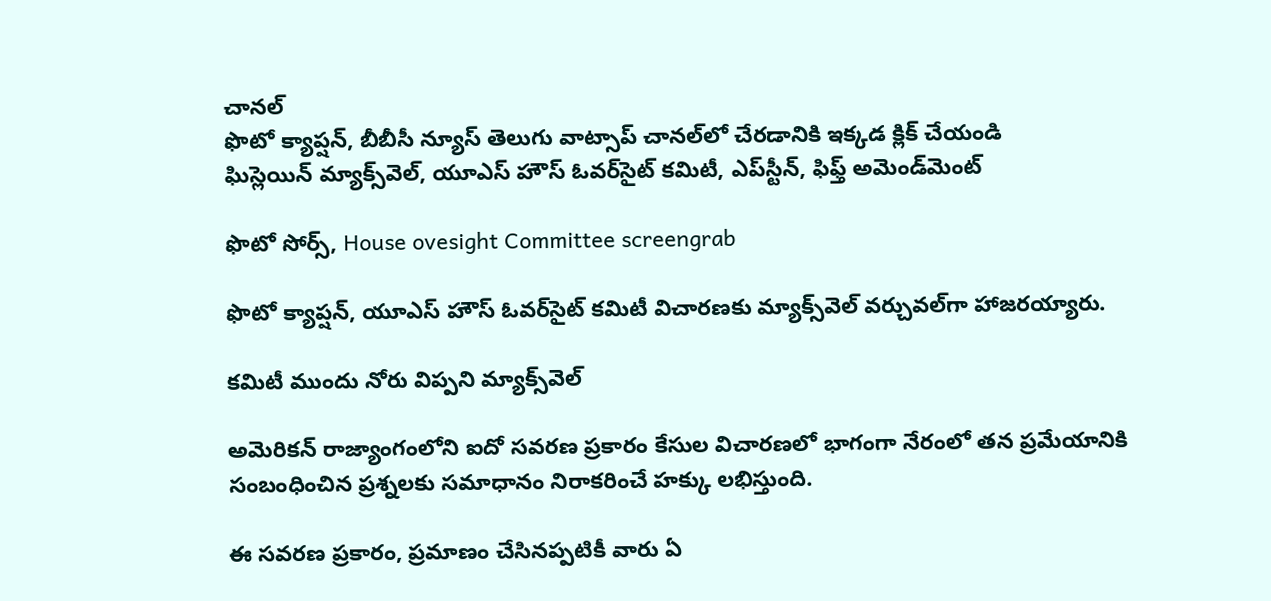చానల్‌
ఫొటో క్యాప్షన్, బీబీసీ న్యూస్ తెలుగు వాట్సాప్ చానల్‌లో చేరడానికి ఇక్కడ క్లిక్ చేయండి
ఘిస్లెయిన్ మ్యాక్స్‌వెల్, యూఎస్ హౌస్ ఓవర్‌సైట్ కమిటీ, ఎప్‌స్టీన్, ఫిఫ్త్ అమెండ్‌మెంట్

ఫొటో సోర్స్, House ovesight Committee screengrab

ఫొటో క్యాప్షన్, యూఎస్ హౌస్ ఓవర్‌సైట్ కమిటీ విచారణకు మ్యాక్స్‌వెల్ వర్చువల్‌గా హాజరయ్యారు.

కమిటీ ముందు నోరు విప్పని మ్యాక్స్‌వెల్

అమెరికన్ రాజ్యాంగంలోని ఐదో సవరణ ప్రకారం కేసుల విచారణలో భాగంగా నేరంలో తన ప్రమేయానికి సంబంధించిన ప్రశ్నలకు సమాధానం నిరాకరించే హక్కు లభిస్తుంది.

ఈ సవరణ ప్రకారం, ప్రమాణం చేసినప్పటికీ వారు ఏ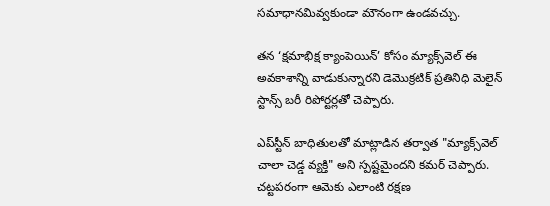సమాధానమివ్వకుండా మౌనంగా ఉండవచ్చు.

తన ‘క్షమాభిక్ష క్యాంపెయిన్’ కోసం మ్యాక్స్‌వెల్ ఈ అవకాశాన్ని వాడుకున్నారని డెమొక్రటిక్ ప్రతినిధి మెలైన్ స్టాన్స్ బరీ రిపోర్టర్లతో చెప్పారు.

ఎప్‌స్టీన్ బాధితులతో మాట్లాడిన తర్వాత "మ్యాక్స్‌వెల్ చాలా చెడ్డ వ్యక్తి" అని స్పష్టమైందని కమర్ చెప్పారు. చట్టపరంగా ఆమెకు ఎలాంటి రక్షణ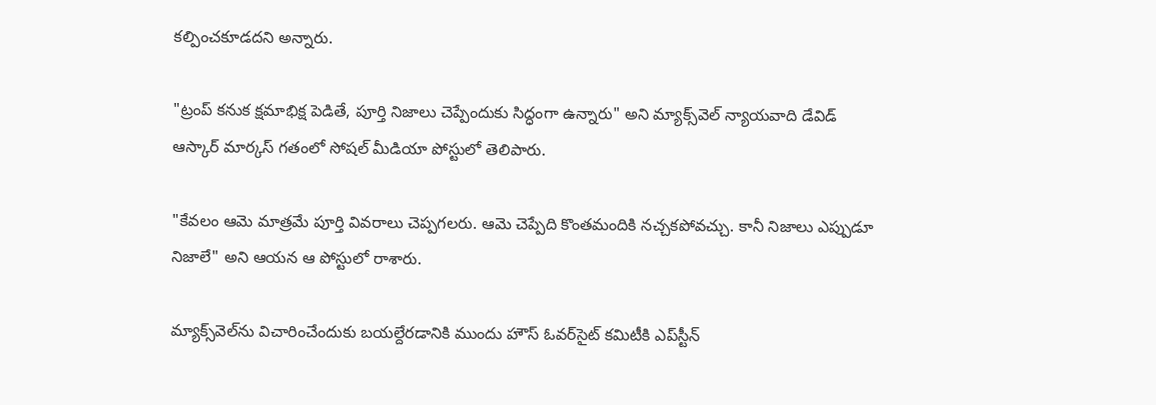కల్పించకూడదని అన్నారు.

"ట్రంప్ కనుక క్షమాభిక్ష పెడితే, పూర్తి నిజాలు చెప్పేందుకు సిద్ధంగా ఉన్నారు" అని మ్యాక్స్‌వెల్ న్యాయవాది డేవిడ్ ఆస్కార్ మార్కస్ గతంలో సోషల్ మీడియా పోస్టులో తెలిపారు.

"కేవలం ఆమె మాత్రమే పూర్తి వివరాలు చెప్పగలరు. ఆమె చెప్పేది కొంతమందికి నచ్చకపోవచ్చు. కానీ నిజాలు ఎప్పుడూ నిజాలే" అని ఆయన ఆ పోస్టులో రాశారు.

మ్యాక్స్‌వెల్‌ను విచారించేందుకు బయల్దేరడానికి ముందు హౌస్ ఓవర్‌సైట్ కమిటీకి ఎప్‌స్టీన్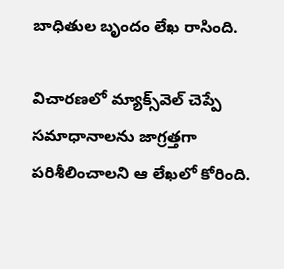బాధితుల బృందం లేఖ రాసింది.

విచారణలో మ్యాక్స్‌వెల్ చెప్పే సమాధానాలను జాగ్రత్తగా పరిశీలించాలని ఆ లేఖలో కోరింది.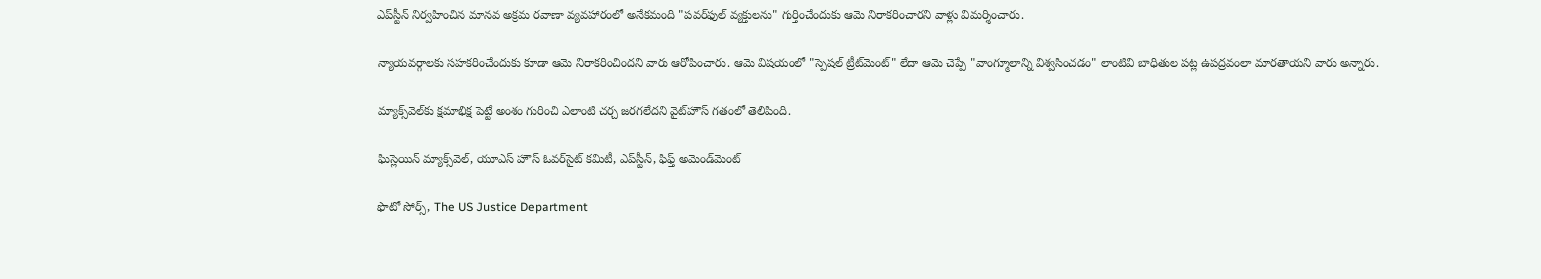ఎప్‌స్టీన్ నిర్వహించిన మానవ అక్రమ రవాణా వ్యవహారంలో అనేకమంది "పవర్‌ఫుల్ వ్యక్తులను" గుర్తించేందుకు ఆమె నిరాకరించారని వాళ్లు విమర్శించారు.

న్యాయవర్గాలకు సహకరించేందుకు కూడా ఆమె నిరాకరించిందని వారు ఆరోపించారు. ఆమె విషయంలో "స్పెషల్ ట్రీట్‌మెంట్" లేదా ఆమె చెప్పే "వాంగ్మూలాన్ని విశ్వసించడం" లాంటివి బాధితుల పట్ల ఉపద్రవంలా మారతాయని వారు అన్నారు.

మ్యాక్స్‌వెల్‌కు క్షమాభిక్ష పెట్టే అంశం గురించి ఎలాంటి చర్చ జరగలేదని వైట్‌హౌస్ గతంలో తెలిపింది.

ఘిస్లెయిన్ మ్యాక్స్‌వెల్, యూఎస్ హౌస్ ఓవర్‌సైట్ కమిటీ, ఎప్‌స్టీన్, ఫిఫ్త్ అమెండ్‌మెంట్

ఫొటో సోర్స్, The US Justice Department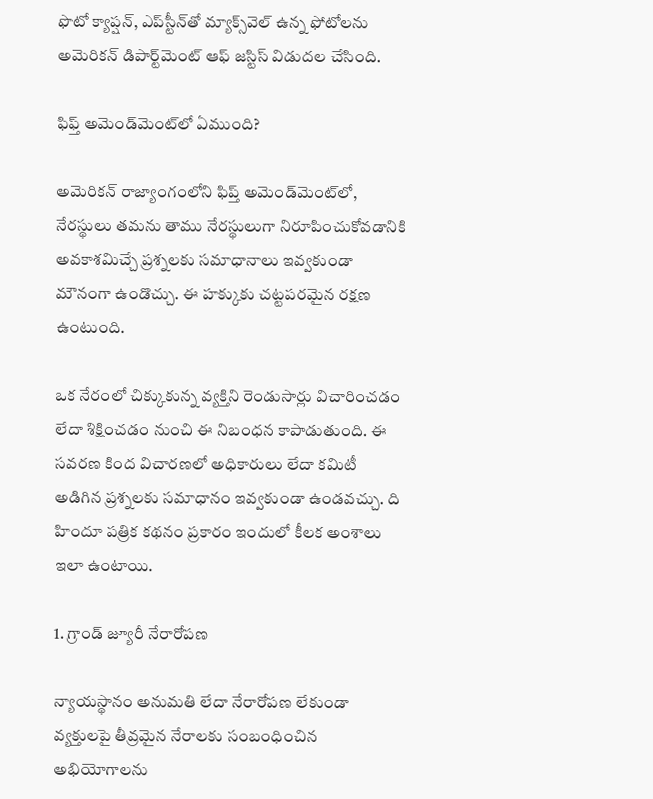ఫొటో క్యాప్షన్, ఎప్‌స్టీన్‌తో మ్యాక్స్‌వెల్ ఉన్న ఫోటోలను అమెరికన్ డిపార్ట్‌మెంట్ ఆఫ్ జస్టిస్ విడుదల చేసింది.

ఫిఫ్త్ అమెండ్‌మెంట్‌లో ఏముంది?

అమెరికన్ రాజ్యాంగంలోని ఫిప్త్ అమెండ్‌మెంట్‌లో, నేరస్థులు తమను తాము నేరస్థులుగా నిరూపించుకోవడానికి అవకాశమిచ్చే ప్రశ్నలకు సమాధానాలు ఇవ్వకుండా మౌనంగా ఉండొచ్చు. ఈ హక్కుకు చట్టపరమైన రక్షణ ఉంటుంది.

ఒక నేరంలో చిక్కుకున్న వ్యక్తిని రెండుసార్లు విచారించడం లేదా శిక్షించడం నుంచి ఈ నిబంధన కాపాడుతుంది. ఈ సవరణ కింద విచారణలో అధికారులు లేదా కమిటీ అడిగిన ప్రశ్నలకు సమాధానం ఇవ్వకుండా ఉండవచ్చు. ది హిందూ పత్రిక కథనం ప్రకారం ఇందులో కీలక అంశాలు ఇలా ఉంటాయి.

1. గ్రాండ్ జ్యూరీ నేరారోపణ

న్యాయస్థానం అనుమతి లేదా నేరారోపణ లేకుండా వ్యక్తులపై తీవ్రమైన నేరాలకు సంబంధించిన అభియోగాలను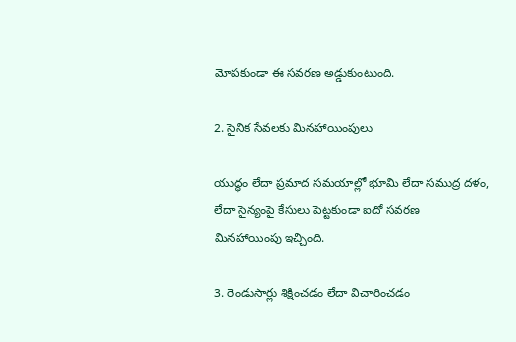మోపకుండా ఈ సవరణ అడ్డుకుంటుంది.

2. సైనిక సేవలకు మినహాయింపులు

యుద్ధం లేదా ప్రమాద సమయాల్లో భూమి లేదా సముద్ర దళం, లేదా సైన్యంపై కేసులు పెట్టకుండా ఐదో సవరణ మినహాయింపు ఇచ్చింది.

3. రెండుసార్లు శిక్షించడం లేదా విచారించడం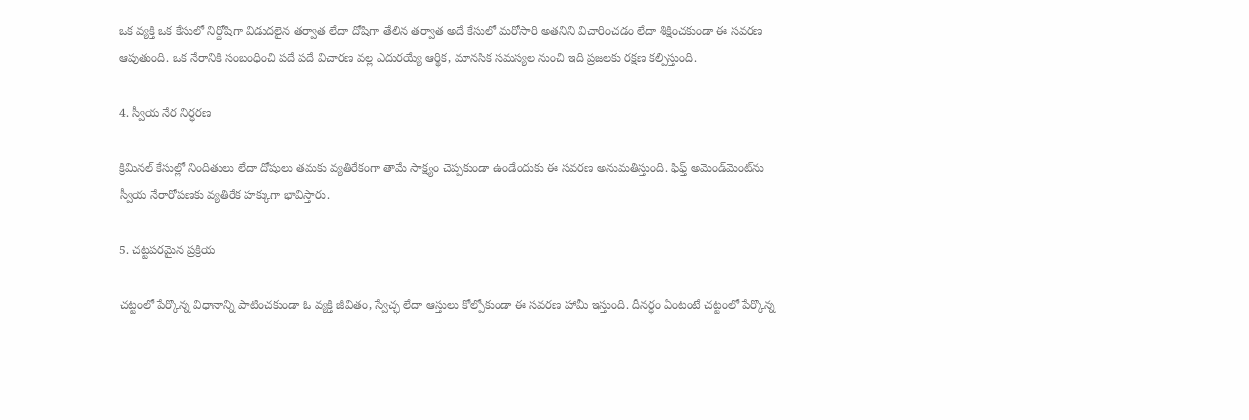ఒక వ్యక్తి ఒక కేసులో నిర్దోషిగా విడుదలైన తర్వాత లేదా దోషిగా తేలిన తర్వాత అదే కేసులో మరోసారి అతనిని విచారించడం లేదా శిక్షించకుండా ఈ సవరణ ఆపుతుంది. ఒక నేరానికి సంబంధించి పదే పదే విచారణ వల్ల ఎదురయ్యే ఆర్థిక, మానసిక సమస్యల నుంచి ఇది ప్రజలకు రక్షణ కల్పిస్తుంది.

4. స్వీయ నేర నిర్ధరణ

క్రిమినల్ కేసుల్లో నిందితులు లేదా దోషులు తమకు వ్యతిరేకంగా తామే సాక్ష్యం చెప్పకుండా ఉండేందుకు ఈ సవరణ అనుమతిస్తుంది. ఫిఫ్త్ అమెండ్‌మెంట్‌ను స్వీయ నేరారోపణకు వ్యతిరేక హక్కుగా భావిస్తారు.

5. చట్టపరమైన ప్రక్రియ

చట్టంలో పేర్కొన్న విధానాన్ని పాటించకుండా ఓ వ్యక్తి జీవితం, స్వేచ్ఛ లేదా ఆస్తులు కోల్పోకుండా ఈ సవరణ హామీ ఇస్తుంది. దీనర్ధం ఏంటంటే చట్టంలో పేర్కొన్న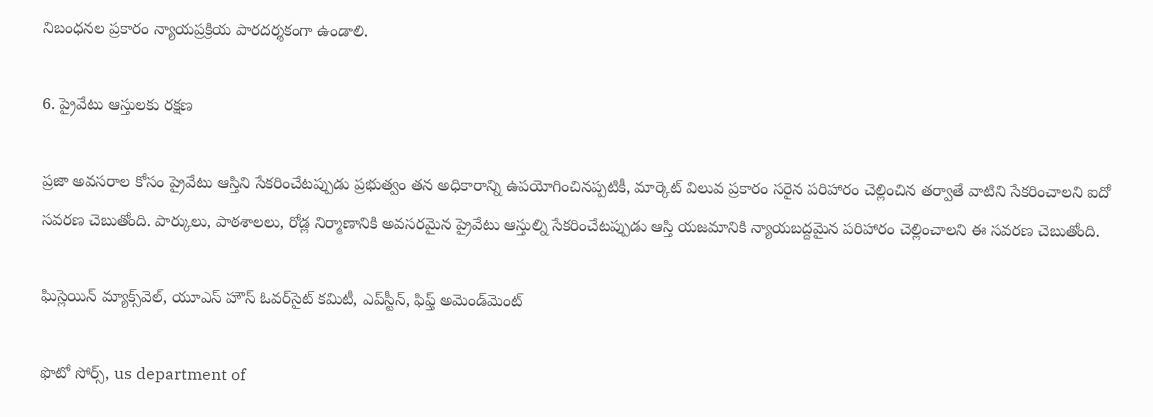నిబంధనల ప్రకారం న్యాయప్రక్రియ పారదర్శకంగా ఉండాలి.

6. ప్రైవేటు ఆస్తులకు రక్షణ

ప్రజా అవసరాల కోసం ప్రైవేటు ఆస్తిని సేకరించేటప్పుడు ప్రభుత్వం తన అధికారాన్ని ఉపయోగించినప్పటికీ, మార్కెట్ విలువ ప్రకారం సరైన పరిహారం చెల్లించిన తర్వాతే వాటిని సేకరించాలని ఐదో సవరణ చెబుతోంది. పార్కులు, పాఠశాలలు, రోడ్ల నిర్మాణానికి అవసరమైన ప్రైవేటు ఆస్తుల్ని సేకరించేటప్పుడు ఆస్తి యజమానికి న్యాయబద్దమైన పరిహారం చెల్లించాలని ఈ సవరణ చెబుతోంది.

ఘిస్లెయిన్ మ్యాక్స్‌వెల్, యూఎస్ హౌస్ ఓవర్‌సైట్ కమిటీ, ఎప్‌స్టీన్, ఫిఫ్త్ అమెండ్‌మెంట్

ఫొటో సోర్స్, us department of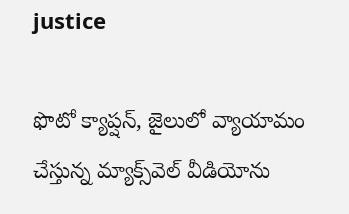justice

ఫొటో క్యాప్షన్, జైలులో వ్యాయామం చేస్తున్న మ్యాక్స్‌వెల్ వీడియోను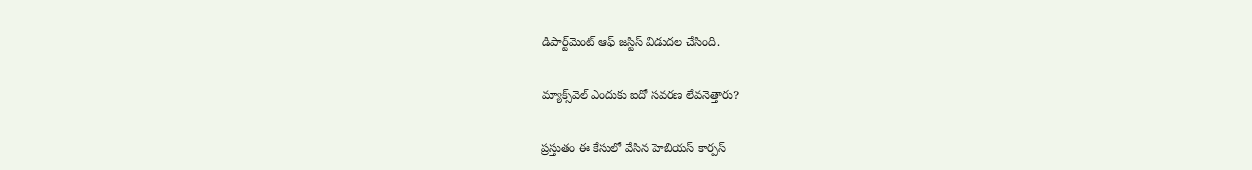డిపార్ట్‌మెంట్ ఆఫ్ జస్టిస్ విడుదల చేసింది.

మ్యాక్స్‌వెల్ ఎందుకు ఐదో సవరణ లేవనెత్తారు?

ప్రస్తుతం ఈ కేసులో వేసిన హెబియస్ కార్పస్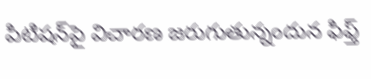పిటిషన్‌పై విచారణ జరుగుతున్నందున ఫిఫ్త్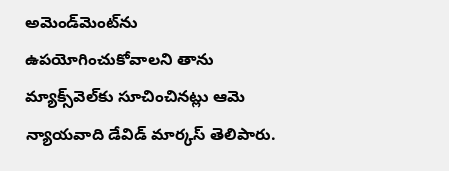అమెండ్‌మెంట్‌ను ఉపయోగించుకోవాలని తాను మ్యాక్స్‌వెల్‌కు సూచించినట్లు ఆమె న్యాయవాది డేవిడ్ మార్కస్ తెలిపారు.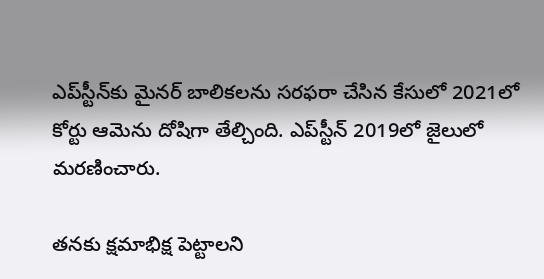ఎప్‌స్టీన్‌కు మైనర్ బాలికలను సరఫరా చేసిన కేసులో 2021లో కోర్టు ఆమెను దోషిగా తేల్చింది. ఎప్‌స్టీన్ 2019లో జైలులో మరణించారు.

తనకు క్షమాభిక్ష పెట్టాలని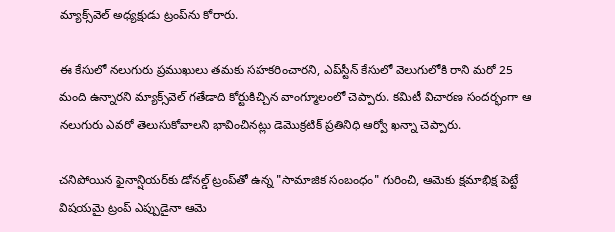మ్యాక్స్‌వెల్ అధ్యక్షుడు ట్రంప్‌ను కోరారు.

ఈ కేసులో నలుగురు ప్రముఖులు తమకు సహకరించారని, ఎప్‌స్టీన్ కేసులో వెలుగులోకి రాని మరో 25 మంది ఉన్నారని మ్యాక్స్‌వెల్ గతేడాది కోర్టుకిచ్చిన వాంగ్మూలంలో చెప్పారు. కమిటీ విచారణ సందర్భంగా ఆ నలుగురు ఎవరో తెలుసుకోవాలని భావించినట్లు డెమొక్రటిక్ ప్రతినిధి ఆర్వో ఖన్నా చెప్పారు.

చనిపోయిన ఫైనాన్షియర్‌కు డోనల్డ్ ట్రంప్‌తో ఉన్న "సామాజిక సంబంధం" గురించి, ఆమెకు క్షమాభిక్ష పెట్టే విషయమై ట్రంప్ ఎప్పుడైనా ఆమె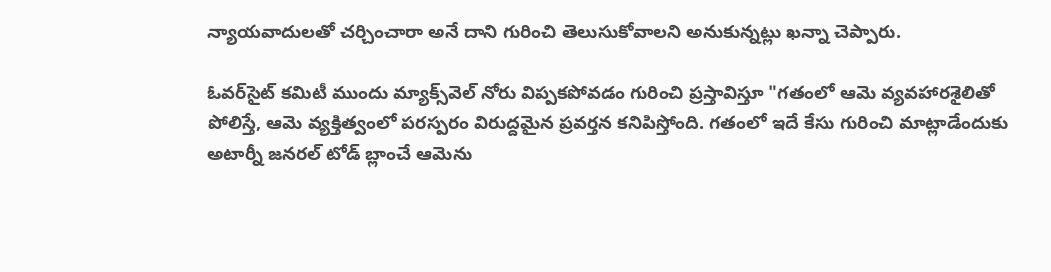న్యాయవాదులతో చర్చించారా అనే దాని గురించి తెలుసుకోవాలని అనుకున్నట్లు ఖన్నా చెప్పారు.

ఓవర్‌సైట్ కమిటీ ముందు మ్యాక్స్‌వెల్ నోరు విప్పకపోవడం గురించి ప్రస్తావిస్తూ "గతంలో ఆమె వ్యవహారశైలితో పోలిస్తే, ఆమె వ్యక్తిత్వంలో పరస్పరం విరుద్దమైన ప్రవర్తన కనిపిస్తోంది. గతంలో ఇదే కేసు గురించి మాట్లాడేందుకు అటార్నీ జనరల్ టోడ్‌ బ్లాంచే ఆమెను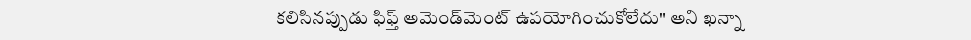కలిసినప్పుడు ఫిఫ్త్ అమెండ్‌మెంట్‌ ఉపయోగించుకోలేదు" అని ఖన్నా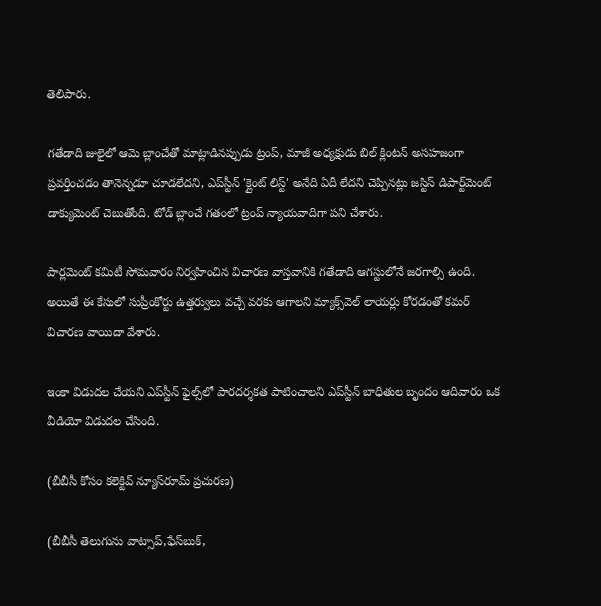తెలిపారు.

గతేడాది జులైలో ఆమె బ్లాంచేతో మాట్లాడినప్పుడు ట్రంప్‌, మాజీ అధ్యక్షుడు బిల్ క్లింటన్ అసహజంగా ప్రవర్తించడం తానెన్నడూ చూడలేదని, ఎప్‌స్టీన్ 'క్లైంట్ లిస్ట్' అనేది ఏదీ లేదని చెప్పినట్లు జస్టిస్ డిపార్ట్‌మెంట్ డాక్యుమెంట్ చెబుతోంది. టోడ్ బ్లాంచే గతంలో ట్రంప్ న్యాయవాదిగా పని చేశారు.

పార్లమెంట్ కమిటీ సోమవారం నిర్వహించిన విచారణ వాస్తవానికి గతేడాది ఆగస్టులోనే జరగాల్సి ఉంది. అయితే ఈ కేసులో సుప్రీంకోర్టు ఉత్తర్వులు వచ్చే వరకు ఆగాలని మ్యాక్స్‌వెల్ లాయర్లు కోరడంతో కమర్ విచారణ వాయిదా వేశారు.

ఇంకా విడుదల చేయని ఎప్‌స్టీన్‌ ఫైల్స్‌లో పారదర్శకత పాటించాలని ఎప్‌స్టీన్ బాధితుల బృందం ఆదివారం ఒక వీడియో విడుదల చేసింది.

(బీబీసీ కోసం కలెక్టివ్ న్యూస్‌రూమ్ ప్రచురణ)

(బీబీసీ తెలుగును వాట్సాప్‌,ఫేస్‌బుక్,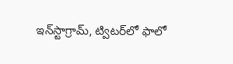ఇన్‌స్టాగ్రామ్‌, ట్విటర్‌లో ఫాలో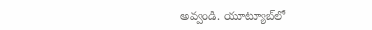అవ్వండి. యూట్యూబ్‌లో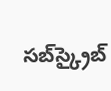సబ్‌స్క్రైబ్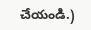చేయండి.)